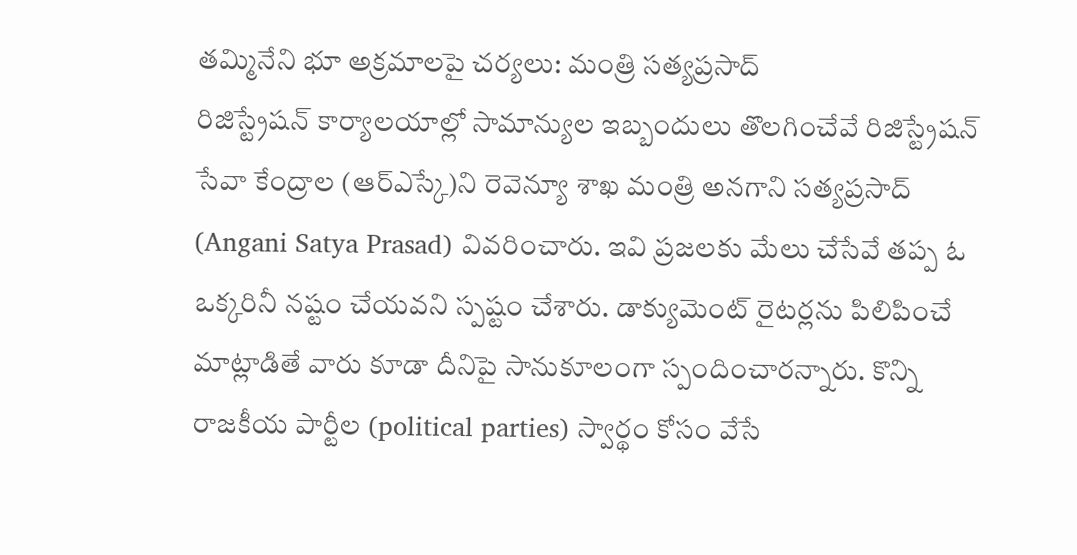తమ్మినేని భూ అక్రమాలపై చర్యలు: మంత్రి సత్యప్రసాద్
రిజిస్ట్రేషన్ కార్యాలయాల్లో సామాన్యుల ఇబ్బందులు తొలగించేవే రిజిస్ట్రేషన్ సేవా కేంద్రాల (ఆర్ఎస్కే)ని రెవెన్యూ శాఖ మంత్రి అనగాని సత్యప్రసాద్ (Angani Satya Prasad) వివరించారు. ఇవి ప్రజలకు మేలు చేసేవే తప్ప ఓ ఒక్కరినీ నష్టం చేయవని స్పష్టం చేశారు. డాక్యుమెంట్ రైటర్లను పిలిపించే మాట్లాడితే వారు కూడా దీనిపై సానుకూలంగా స్పందించారన్నారు. కొన్ని రాజకీయ పార్టీల (political parties) స్వార్థం కోసం వేసే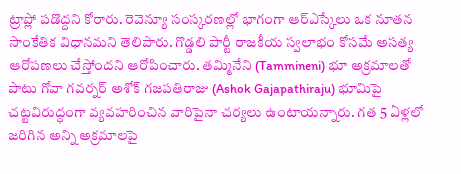ట్రాప్లో పడొద్దని కోరారు. రెవెన్యూ సంస్కరణల్లో భాగంగా ఆర్ఎస్కేలు ఒక నూతన సాంకేతిక విధానమని తెలిపారు. గొడ్డలి పార్టీ రాజకీయ స్వలాభం కోసమే అసత్య ఆరోపణలు చేస్తోందని ఆరోపించారు. తమ్మినేని (Tammineni) భూ అక్రమాలతో పాటు గోవా గవర్నర్ అశోక్ గజపతిరాజు (Ashok Gajapathiraju) భూమిపై చట్టవిరుద్ధంగా వ్యవహరించిన వారిపైనా చర్యలు ఉంటాయన్నారు. గత 5 ఏళ్లలో జరిగిన అన్ని అక్రమాలపై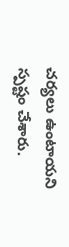చర్యలు ఉంటాయని స్పష్టం చేశారు.